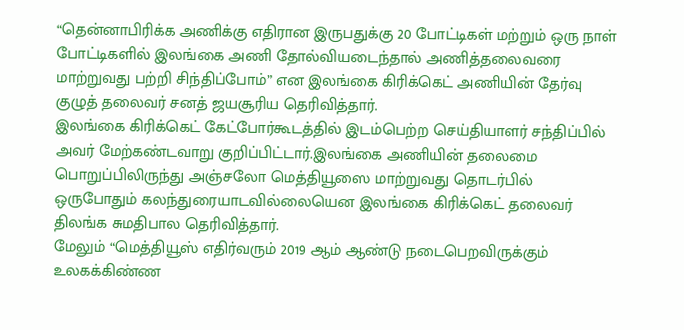“தென்னாபிரிக்க அணிக்கு எதிரான இருபதுக்கு 20 போட்டிகள் மற்றும் ஒரு நாள் போட்டிகளில் இலங்கை அணி தோல்வியடைந்தால் அணித்தலைவரை மாற்றுவது பற்றி சிந்திப்போம்” என இலங்கை கிரிக்கெட் அணியின் தேர்வு குழுத் தலைவர் சனத் ஜயசூரிய தெரிவித்தார்.
இலங்கை கிரிக்கெட் கேட்போர்கூடத்தில் இடம்பெற்ற செய்தியாளர் சந்திப்பில் அவர் மேற்கண்டவாறு குறிப்பிட்டார்.இலங்கை அணியின் தலைமை பொறுப்பிலிருந்து அஞ்சலோ மெத்தியூஸை மாற்றுவது தொடர்பில் ஒருபோதும் கலந்துரையாடவில்லையென இலங்கை கிரிக்கெட் தலைவர் திலங்க சுமதிபால தெரிவித்தார்.
மேலும் “மெத்தியூஸ் எதிர்வரும் 2019 ஆம் ஆண்டு நடைபெறவிருக்கும் உலகக்கிண்ண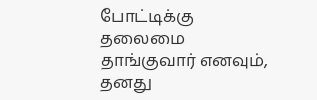போட்டிக்கு தலைமை தாங்குவார் எனவும், தனது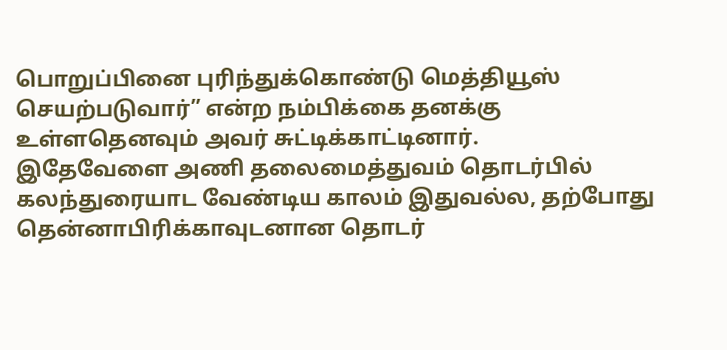பொறுப்பினை புரிந்துக்கொண்டு மெத்தியூஸ் செயற்படுவார்” என்ற நம்பிக்கை தனக்கு உள்ளதெனவும் அவர் சுட்டிக்காட்டினார்.
இதேவேளை அணி தலைமைத்துவம் தொடர்பில் கலந்துரையாட வேண்டிய காலம் இதுவல்ல, தற்போது தென்னாபிரிக்காவுடனான தொடர்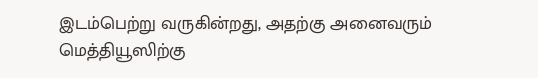இடம்பெற்று வருகின்றது, அதற்கு அனைவரும் மெத்தியூஸிற்கு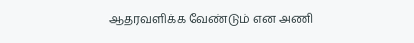ஆதரவளிக்க வேண்டும் என அணி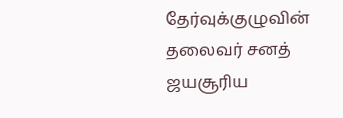தேர்வுக்குழுவின் தலைவர் சனத் ஜயசூரிய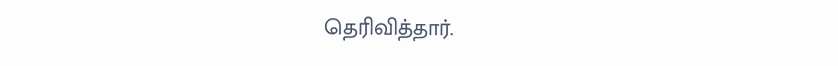தெரிவித்தார்.